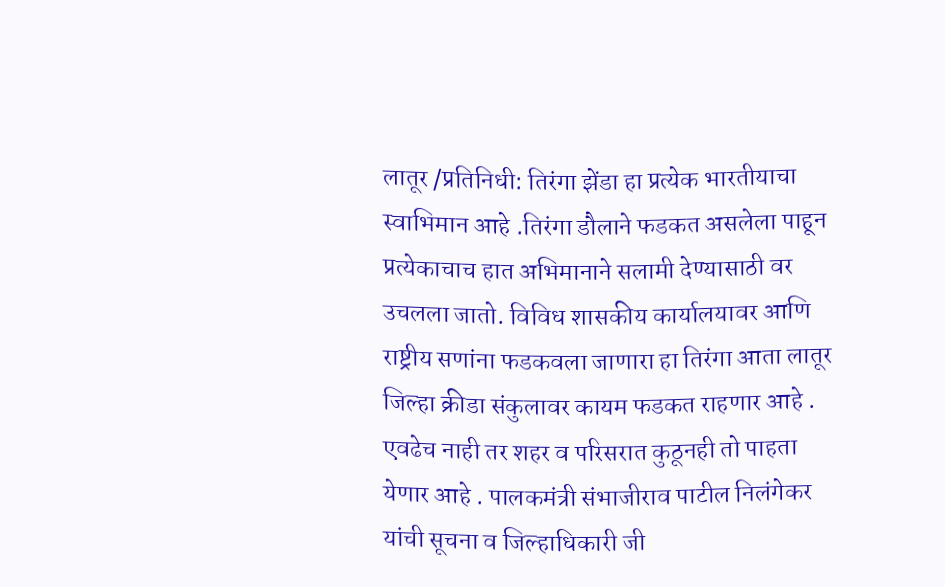लातूर /प्रतिनिधी: तिरंगा झेंडा हा प्रत्येक भारतीयाचा स्वाभिमान आहे .तिरंगा डौलाने फडकत असलेला पाहून प्रत्येकाचाच हात अभिमानाने सलामी देण्यासाठी वर उचलला जातो. विविध शासकीय कार्यालयावर आणि राष्ट्रीय सणांना फडकवला जाणारा हा तिरंगा आता लातूर जिल्हा क्रीडा संकुलावर कायम फडकत राहणार आहे .
एवढेच नाही तर शहर व परिसरात कुठूनही तो पाहता येणार आहे . पालकमंत्री संभाजीराव पाटील निलंगेकर यांची सूचना व जिल्हाधिकारी जी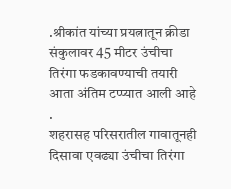.श्रीकांत यांच्या प्रयत्नातून क्रीडा संकुलावर 45 मीटर उंचीचा तिरंगा फडकावण्याची तयारी आता अंतिम टप्प्यात आली आहे .
शहरासह परिसरातील गावातूनही दिसावा एवढ्या उंचीचा तिरंगा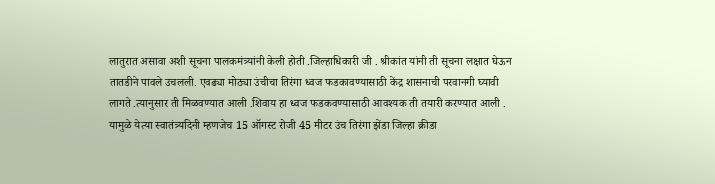लातुरात असावा अशी सूचना पालकमंत्र्यांनी केली होती .जिल्हाधिकारी जी . श्रीकांत यांनी ती सूचना लक्षात घेऊन तातडीने पावले उचलली. एवढ्या मोठ्या उंचीचा तिरंगा ध्वज फडकावण्यासाठी केंद्र शासनाची परवानगी घ्यावी लागते .त्यानुसार ती मिळवण्यात आली .शिवाय हा ध्वज फडकवण्यासाठी आवश्यक ती तयारी करण्यात आली .
यामुळे येत्या स्वातंत्र्यदिनी म्हणजेच 15 ऑगस्ट रोजी 45 मीटर उंच तिरंगा झेंडा जिल्हा क्रीडा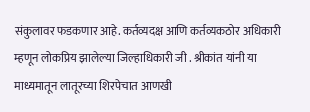संकुलावर फडकणार आहे. कर्तव्यदक्ष आणि कर्तव्यकठोर अधिकारी म्हणून लोकप्रिय झालेल्या जिल्हाधिकारी जी . श्रीकांत यांनी या माध्यमातून लातूरच्या शिरपेचात आणखी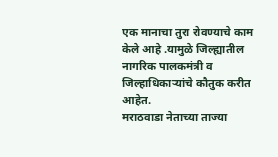एक मानाचा तुरा रोवण्याचे काम केले आहे .यामुळे जिल्ह्यातील नागरिक पालकमंत्री व जिल्हाधिकाऱ्यांचे कौतुक करीत आहेत.
मराठवाडा नेताच्या ताज्या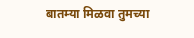बातम्या मिळवा तुमच्या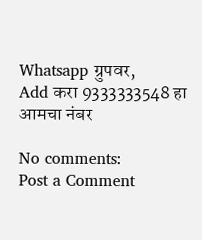Whatsapp ग्रुपवर,
Add करा 9333333548 हा आमचा नंबर

No comments:
Post a Comment